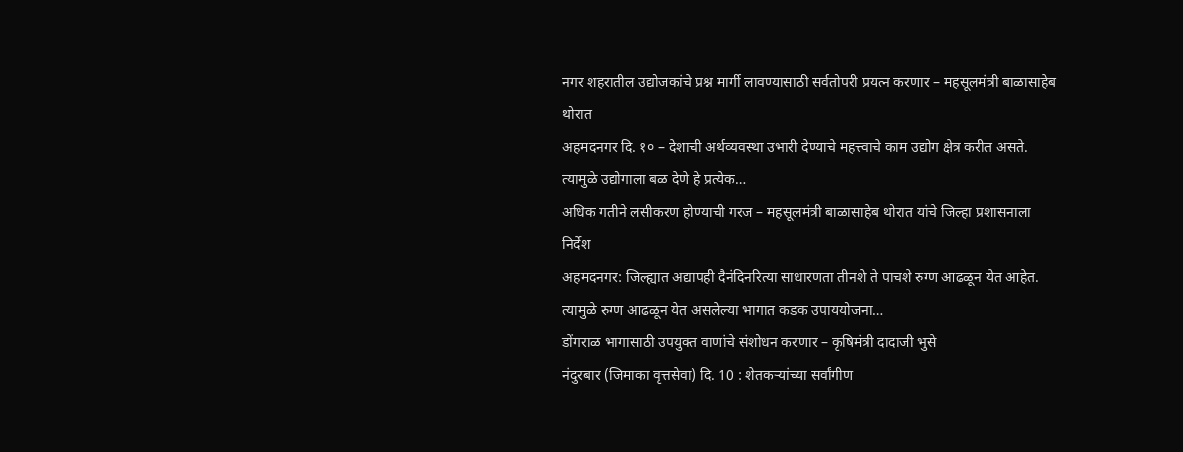नगर शहरातील उद्योजकांचे प्रश्न मार्गी लावण्यासाठी सर्वतोपरी प्रयत्न करणार – महसूलमंत्री बाळासाहेब थोरात
अहमदनगर दि. १० – देशाची अर्थव्यवस्था उभारी देण्याचे महत्त्वाचे काम उद्योग क्षेत्र करीत असते. त्यामुळे उद्योगाला बळ देणे हे प्रत्येक…
अधिक गतीने लसीकरण होण्याची गरज – महसूलमंत्री बाळासाहेब थोरात यांचे जिल्हा प्रशासनाला निर्देश
अहमदनगर: जिल्ह्यात अद्यापही दैनंदिनरित्या साधारणता तीनशे ते पाचशे रुग्ण आढळून येत आहेत. त्यामुळे रुग्ण आढळून येत असलेल्या भागात कडक उपाययोजना…
डोंगराळ भागासाठी उपयुक्त वाणांचे संशोधन करणार – कृषिमंत्री दादाजी भुसे
नंदुरबार (जिमाका वृत्तसेवा) दि. 10 : शेतकऱ्यांच्या सर्वांगीण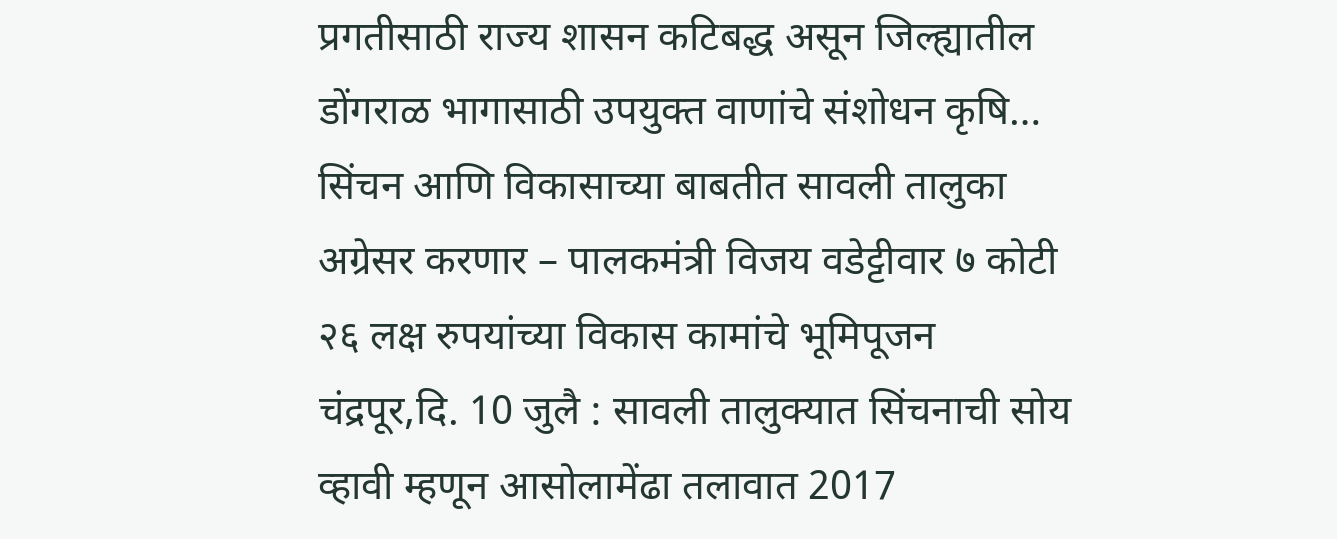प्रगतीसाठी राज्य शासन कटिबद्ध असून जिल्ह्यातील डोंगराळ भागासाठी उपयुक्त वाणांचे संशोधन कृषि…
सिंचन आणि विकासाच्या बाबतीत सावली तालुका अग्रेसर करणार – पालकमंत्री विजय वडेट्टीवार ७ कोटी २६ लक्ष रुपयांच्या विकास कामांचे भूमिपूजन
चंद्रपूर,दि. 10 जुलै : सावली तालुक्यात सिंचनाची सोय व्हावी म्हणून आसोलामेंढा तलावात 2017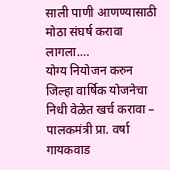साली पाणी आणण्यासाठी मोठा संघर्ष करावा लागला.…
योग्य नियोजन करुन जिल्हा वार्षिक योजनेचा निधी वेळेत खर्च करावा – पालकमंत्री प्रा. वर्षा गायकवाड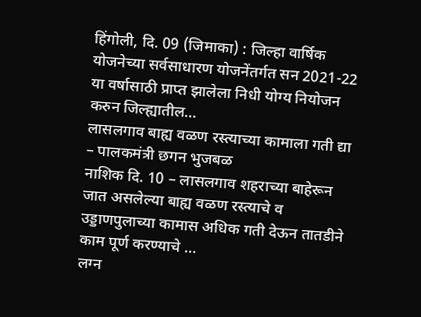हिंगोली, दि. 09 (जिमाका) : जिल्हा वार्षिक योजनेच्या सर्वसाधारण योजनेंतर्गत सन 2021-22 या वर्षासाठी प्राप्त झालेला निधी योग्य नियोजन करुन जिल्ह्यातील…
लासलगाव बाह्य वळण रस्त्याच्या कामाला गती द्या – पालकमंत्री छगन भुजबळ
नाशिक दि. 10 – लासलगाव शहराच्या बाहेरून जात असलेल्या बाह्य वळण रस्त्याचे व उड्डाणपुलाच्या कामास अधिक गती देऊन तातडीने काम पूर्ण करण्याचे …
लग्न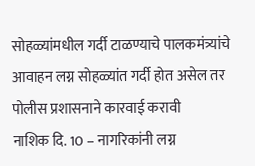सोहळ्यांमधील गर्दी टाळण्याचे पालकमंत्र्यांचे आवाहन लग्न सोहळ्यांत गर्दी होत असेल तर पोलीस प्रशासनाने कारवाई करावी
नाशिक दि. 10 – नागरिकांनी लग्न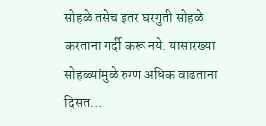सोहळे तसेच इतर घरगुती सोहळे करताना गर्दी करू नये. यासारख्या सोहळ्यांमुळे रुग्ण अधिक वाढताना दिसत…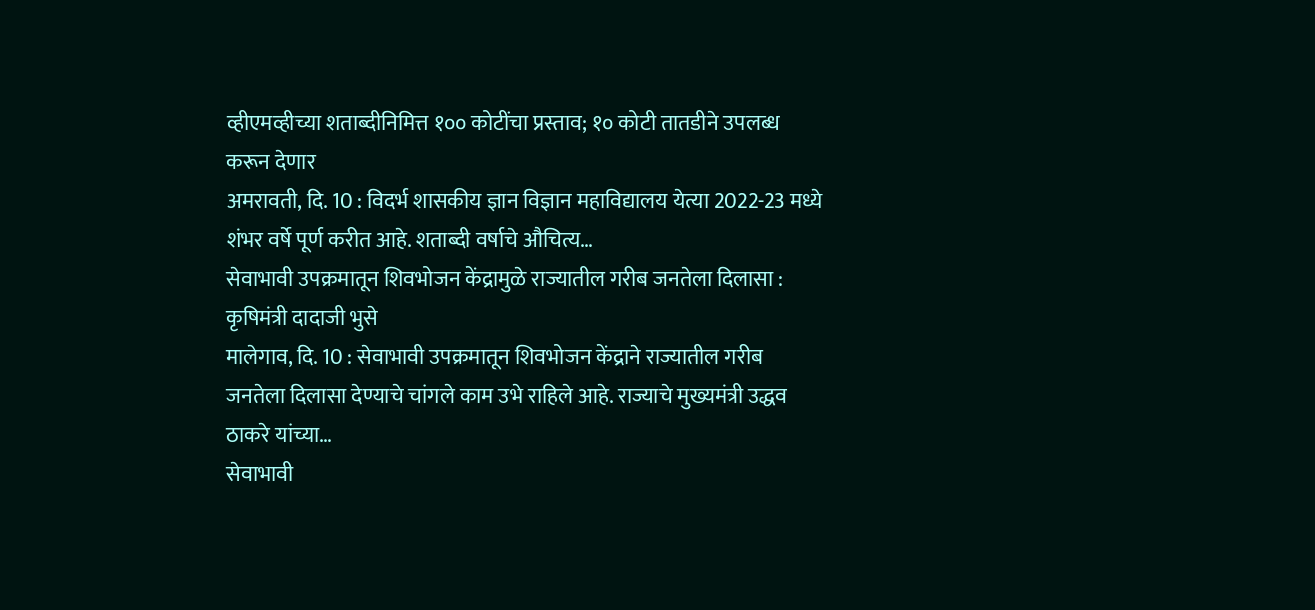व्हीएमव्हीच्या शताब्दीनिमित्त १०० कोटींचा प्रस्ताव; १० कोटी तातडीने उपलब्ध करून देणार
अमरावती, दि. 10 : विदर्भ शासकीय ज्ञान विज्ञान महाविद्यालय येत्या 2022-23 मध्ये शंभर वर्षे पूर्ण करीत आहे. शताब्दी वर्षाचे औचित्य…
सेवाभावी उपक्रमातून शिवभोजन केंद्रामुळे राज्यातील गरीब जनतेला दिलासा : कृषिमंत्री दादाजी भुसे
मालेगाव, दि. 10 : सेवाभावी उपक्रमातून शिवभोजन केंद्राने राज्यातील गरीब जनतेला दिलासा देण्याचे चांगले काम उभे राहिले आहे. राज्याचे मुख्यमंत्री उद्धव ठाकरे यांच्या…
सेवाभावी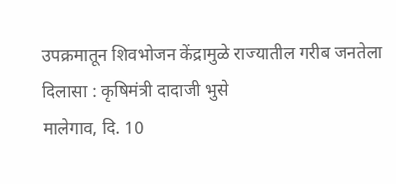उपक्रमातून शिवभोजन केंद्रामुळे राज्यातील गरीब जनतेला दिलासा : कृषिमंत्री दादाजी भुसे
मालेगाव, दि. 10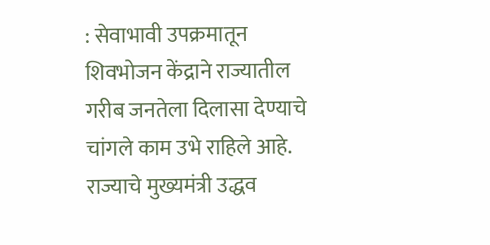: सेवाभावी उपक्रमातून शिवभोजन केंद्राने राज्यातील गरीब जनतेला दिलासा देण्याचे चांगले काम उभे राहिले आहे. राज्याचे मुख्यमंत्री उद्धव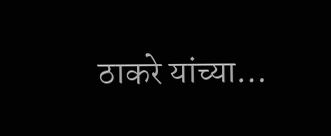ठाकरे यांच्या…